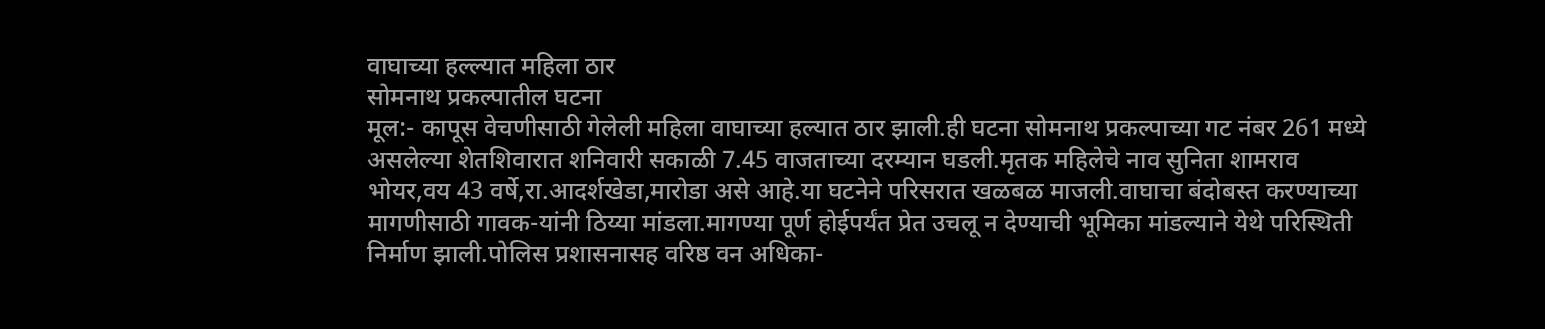वाघाच्या हल्ल्यात महिला ठार
सोमनाथ प्रकल्पातील घटना
मूल:- कापूस वेचणीसाठी गेलेली महिला वाघाच्या हल्यात ठार झाली.ही घटना सोमनाथ प्रकल्पाच्या गट नंबर 261 मध्ये असलेल्या शेतशिवारात शनिवारी सकाळी 7.45 वाजताच्या दरम्यान घडली.मृतक महिलेचे नाव सुनिता शामराव भोयर,वय 43 वर्षे,रा.आदर्शखेडा,मारोडा असे आहे.या घटनेने परिसरात खळबळ माजली.वाघाचा बंदोबस्त करण्याच्या मागणीसाठी गावक-यांनी ठिय्या मांडला.मागण्या पूर्ण होईपर्यंत प्रेत उचलू न देण्याची भूमिका मांडल्याने येथे परिस्थिती निर्माण झाली.पोलिस प्रशासनासह वरिष्ठ वन अधिका-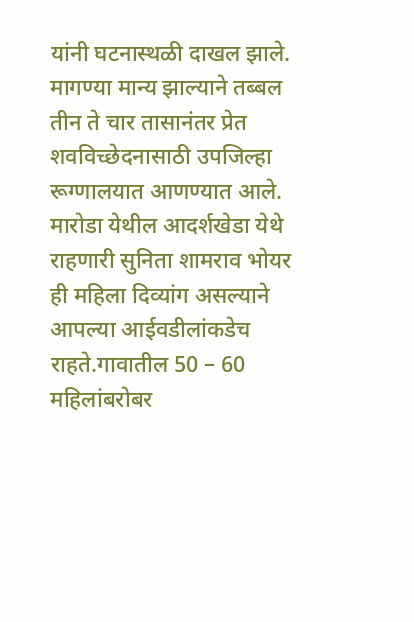यांनी घटनास्थळी दाखल झाले. मागण्या मान्य झाल्याने तब्बल तीन ते चार तासानंतर प्रेत शवविच्छेदनासाठी उपजिल्हा रूग्णालयात आणण्यात आले.
मारोडा येथील आदर्शखेडा येथे राहणारी सुनिता शामराव भोयर ही महिला दिव्यांग असल्याने आपल्या आईवडीलांकडेच राहते.गावातील 50 – 60 महिलांबरोबर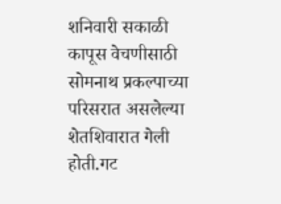शनिवारी सकाळी कापूस वेचणीसाठी सोमनाथ प्रकल्पाच्या परिसरात असलेल्या शेतशिवारात गेली होती.गट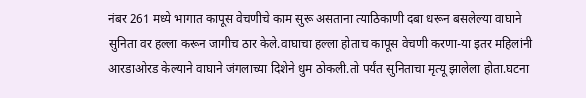नंबर 261 मध्ये भागात कापूस वेचणीचे काम सुरू असताना त्याठिकाणी दबा धरून बसलेल्या वाघाने सुनिता वर हल्ला करून जागीच ठार केले.वाघाचा हल्ला होताच कापूस वेचणी करणा-या इतर महिलांनी आरडाओरड केल्याने वाघाने जंगलाच्या दिशेने धुम ठोकली.तो पर्यंत सुनिताचा मृत्यू झालेला होता.घटना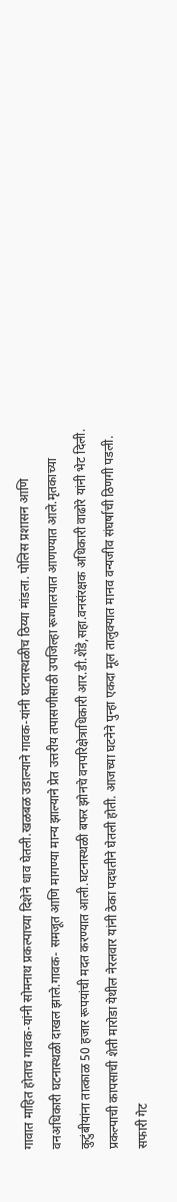गावात माहित होताच गावक-यांनी सोमनाथ प्रकल्पाच्या दिशेने धाव घेतली.खळबळ उडाल्याने गावक-यांनी घटनास्थळीच ठिय्या मांडला. पोलिस प्रशासन आणि वनअधिकारी घटनास्थळी दाखल झाले.गावक- समजूत आणि मागण्या मान्य झाल्याने प्रेत उत्तरीय तपासणीसाठी उपजिल्हा रूग्णालयात आणण्यात आले.मृतकाच्या कुटुंबीयांना तात्काळ 50 हजार रूपयांची मदत करण्यात आली.घटनास्थळी बफर झोनचे वनपरिक्षेत्राधिकारी आर.डी.शेंडे,सहा.वनसंरक्षक अधिकारी वाढोरे यांनी भेट दिली. प्रकल्पाची कापसाची शेती मारोडा येथील नेरलवार यांनी ठेका पदधतीने घेतली होती. आजच्या घटनेने पुन्हा एकदा मूल तालुक्यात मानव वन्यजीव संघर्षाची ठिणगी पडली.
सफारी गेट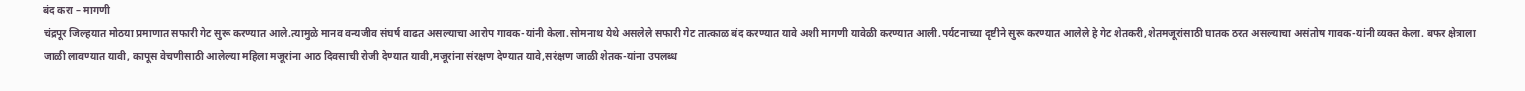बंद करा – मागणी
चंद्रपूर जिल्हयात मोठया प्रमाणात सफारी गेट सुरू करण्यात आले.त्यामुळे मानव वन्यजीव संघर्ष वाढत असल्याचा आरोप गावक-यांनी केला.सोमनाथ येथे असलेले सफारी गेट तात्काळ बंद करण्यात यावे अशी मागणी यावेळी करण्यात आली.पर्यटनाच्या दृष्टीने सुरू करण्यात आलेले हे गेट शेतकरी,शेतमजूरांसाठी घातक ठरत असल्याचा असंतोष गावक-यांनी व्यक्त केला. बफर क्षेत्राला जाळी लावण्यात यावी, कापूस वेचणीसाठी आलेल्या महिला मजूरांना आठ दिवसाची रोजी देण्यात यावी,मजूरांना संरक्षण देण्यात यावे,सरंक्षण जाळी शेतक-यांना उपलब्ध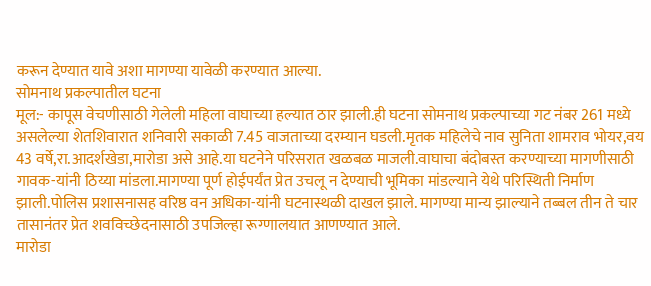करून देण्यात यावे अशा मागण्या यावेळी करण्यात आल्या.
सोमनाथ प्रकल्पातील घटना
मूल:- कापूस वेचणीसाठी गेलेली महिला वाघाच्या हल्यात ठार झाली.ही घटना सोमनाथ प्रकल्पाच्या गट नंबर 261 मध्ये असलेल्या शेतशिवारात शनिवारी सकाळी 7.45 वाजताच्या दरम्यान घडली.मृतक महिलेचे नाव सुनिता शामराव भोयर,वय 43 वर्षे,रा.आदर्शखेडा,मारोडा असे आहे.या घटनेने परिसरात खळबळ माजली.वाघाचा बंदोबस्त करण्याच्या मागणीसाठी गावक-यांनी ठिय्या मांडला.मागण्या पूर्ण होईपर्यंत प्रेत उचलू न देण्याची भूमिका मांडल्याने येथे परिस्थिती निर्माण झाली.पोलिस प्रशासनासह वरिष्ठ वन अधिका-यांनी घटनास्थळी दाखल झाले. मागण्या मान्य झाल्याने तब्बल तीन ते चार तासानंतर प्रेत शवविच्छेदनासाठी उपजिल्हा रूग्णालयात आणण्यात आले.
मारोडा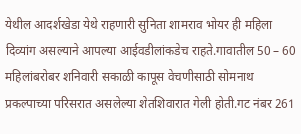येथील आदर्शखेडा येथे राहणारी सुनिता शामराव भोयर ही महिला दिव्यांग असल्याने आपल्या आईवडीलांकडेच राहते.गावातील 50 – 60 महिलांबरोबर शनिवारी सकाळी कापूस वेचणीसाठी सोमनाथ प्रकल्पाच्या परिसरात असलेल्या शेतशिवारात गेली होती.गट नंबर 261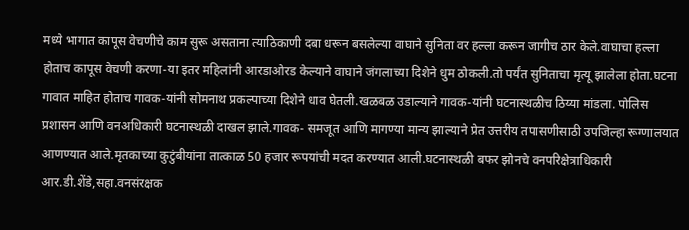मध्ये भागात कापूस वेचणीचे काम सुरू असताना त्याठिकाणी दबा धरून बसलेल्या वाघाने सुनिता वर हल्ला करून जागीच ठार केले.वाघाचा हल्ला होताच कापूस वेचणी करणा-या इतर महिलांनी आरडाओरड केल्याने वाघाने जंगलाच्या दिशेने धुम ठोकली.तो पर्यंत सुनिताचा मृत्यू झालेला होता.घटना गावात माहित होताच गावक-यांनी सोमनाथ प्रकल्पाच्या दिशेने धाव घेतली.खळबळ उडाल्याने गावक-यांनी घटनास्थळीच ठिय्या मांडला. पोलिस प्रशासन आणि वनअधिकारी घटनास्थळी दाखल झाले.गावक- समजूत आणि मागण्या मान्य झाल्याने प्रेत उत्तरीय तपासणीसाठी उपजिल्हा रूग्णालयात आणण्यात आले.मृतकाच्या कुटुंबीयांना तात्काळ 50 हजार रूपयांची मदत करण्यात आली.घटनास्थळी बफर झोनचे वनपरिक्षेत्राधिकारी आर.डी.शेंडे,सहा.वनसंरक्षक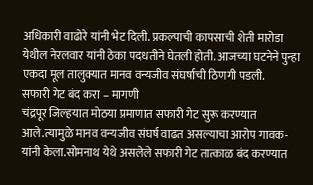अधिकारी वाढोरे यांनी भेट दिली. प्रकल्पाची कापसाची शेती मारोडा येथील नेरलवार यांनी ठेका पदधतीने घेतली होती. आजच्या घटनेने पुन्हा एकदा मूल तालुक्यात मानव वन्यजीव संघर्षाची ठिणगी पडली.
सफारी गेट बंद करा – मागणी
चंद्रपूर जिल्हयात मोठया प्रमाणात सफारी गेट सुरू करण्यात आले.त्यामुळे मानव वन्यजीव संघर्ष वाढत असल्याचा आरोप गावक-यांनी केला.सोमनाथ येथे असलेले सफारी गेट तात्काळ बंद करण्यात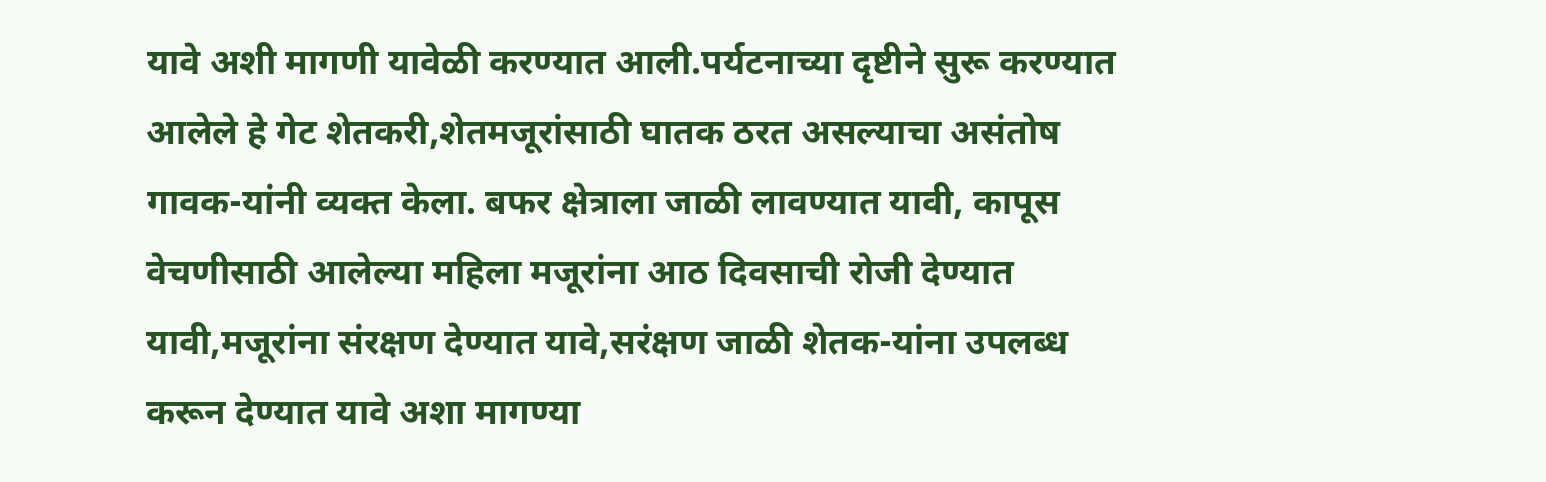यावे अशी मागणी यावेळी करण्यात आली.पर्यटनाच्या दृष्टीने सुरू करण्यात आलेले हे गेट शेतकरी,शेतमजूरांसाठी घातक ठरत असल्याचा असंतोष गावक-यांनी व्यक्त केला. बफर क्षेत्राला जाळी लावण्यात यावी, कापूस वेचणीसाठी आलेल्या महिला मजूरांना आठ दिवसाची रोजी देण्यात यावी,मजूरांना संरक्षण देण्यात यावे,सरंक्षण जाळी शेतक-यांना उपलब्ध करून देण्यात यावे अशा मागण्या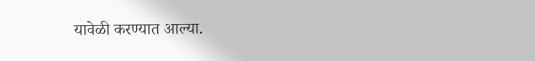यावेळी करण्यात आल्या.